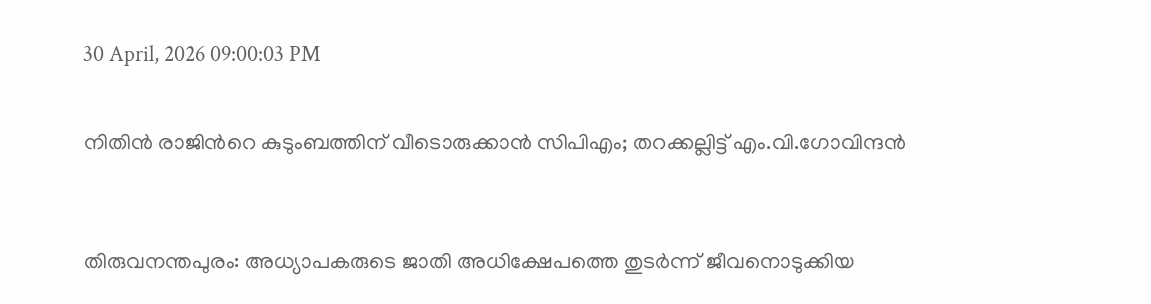30 April, 2026 09:00:03 PM


നിതിൻ രാജിന്‍റെ കുടുംബത്തിന് വീടൊരുക്കാന്‍ സിപിഎം; തറക്കല്ലിട്ട് എം.വി.ഗോവിന്ദൻ



തിരുവനന്തപുരം: അധ്യാപകരുടെ ജാതി അധിക്ഷേപത്തെ തുടര്‍ന്ന് ജീവനൊടുക്കിയ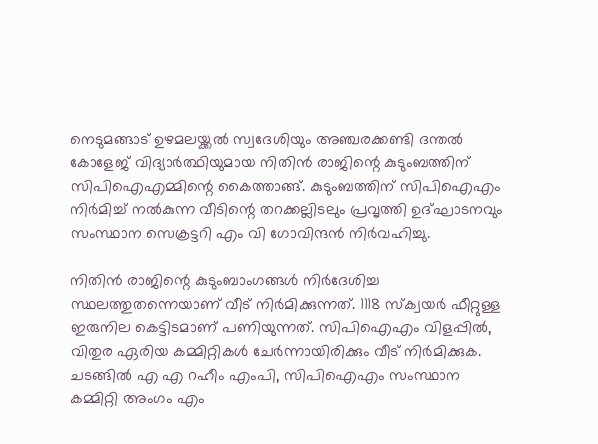നെടുമങ്ങാട് ഉഴമലയ്ക്കല്‍ സ്വദേശിയും അഞ്ചരക്കണ്ടി ദന്തല്‍ കോളേജ് വിദ്യാര്‍ത്ഥിയുമായ നിതിന്‍ രാജിന്റെ കുടുംബത്തിന് സിപിഐഎമ്മിന്റെ കൈത്താങ്ങ്. കുടുംബത്തിന് സിപിഐഎം നിര്‍മിച്ച് നല്‍കുന്ന വീടിന്റെ തറക്കല്ലിടലും പ്രവൃത്തി ഉദ്ഘാടനവും സംസ്ഥാന സെക്രട്ടറി എം വി ഗോവിന്ദന്‍ നിര്‍വഹിച്ചു.

നിതിന്‍ രാജിന്റെ കുടുംബാംഗങ്ങള്‍ നിര്‍ദേശിച്ച സ്ഥലത്തുതന്നെയാണ് വീട് നിര്‍മിക്കുന്നത്. 1118 സ്‌ക്വയര്‍ ഫീറ്റുള്ള ഇരുനില കെട്ടിടമാണ് പണിയുന്നത്. സിപിഐഎം വിളപ്പില്‍, വിതുര ഏരിയ കമ്മിറ്റികള്‍ ചേര്‍ന്നായിരിക്കും വീട് നിര്‍മിക്കുക. ചടങ്ങില്‍ എ എ റഹീം എംപി, സിപിഐഎം സംസ്ഥാന കമ്മിറ്റി അംഗം എം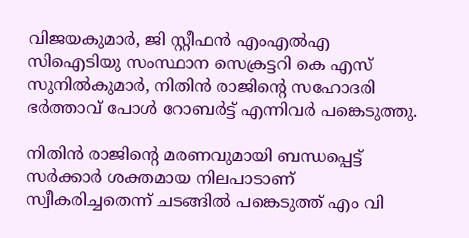വിജയകുമാര്‍, ജി സ്റ്റീഫന്‍ എംഎല്‍എ സിഐടിയു സംസ്ഥാന സെക്രട്ടറി കെ എസ് സുനില്‍കുമാര്‍, നിതിന്‍ രാജിന്റെ സഹോദരി ഭര്‍ത്താവ് പോള്‍ റോബര്‍ട്ട് എന്നിവര്‍ പങ്കെടുത്തു.

നിതിന്‍ രാജിന്റെ മരണവുമായി ബന്ധപ്പെട്ട് സര്‍ക്കാര്‍ ശക്തമായ നിലപാടാണ് സ്വീകരിച്ചതെന്ന് ചടങ്ങില്‍ പങ്കെടുത്ത് എം വി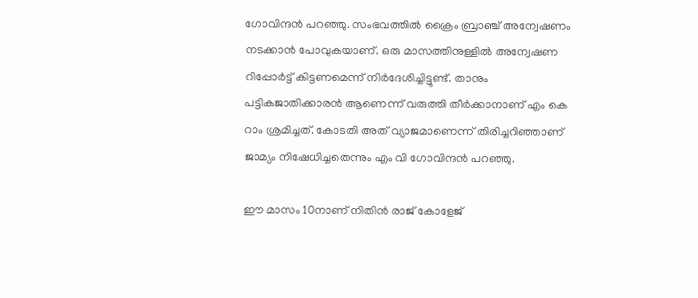ഗോവിന്ദന്‍ പറഞ്ഞു. സംഭവത്തില്‍ ക്രൈം ബ്രാഞ്ച് അന്വേഷണം നടക്കാന്‍ പോവുകയാണ്. ഒരു മാസത്തിനുള്ളില്‍ അന്വേഷണ റിപ്പോര്‍ട്ട് കിട്ടണമെന്ന് നിര്‍ദേശിച്ചിട്ടുണ്ട്. താനും പട്ടികജാതിക്കാരന്‍ ആണെന്ന് വരുത്തി തീര്‍ക്കാനാണ് എം കെ റാം ശ്രമിച്ചത്. കോടതി അത് വ്യാജമാണെന്ന് തിരിച്ചറിഞ്ഞാണ് ജാമ്യം നിഷേധിച്ചതെന്നും എം വി ഗോവിന്ദന്‍ പറഞ്ഞു.

ഈ മാസം 10നാണ് നിതിന്‍ രാജ് കോളേജ്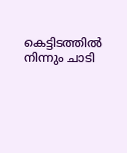കെട്ടിടത്തില്‍ നിന്നും ചാടി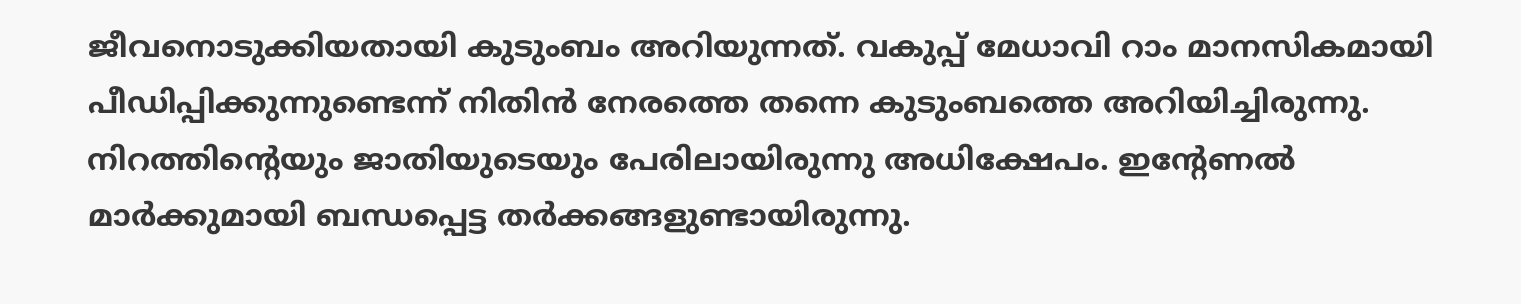ജീവനൊടുക്കിയതായി കുടുംബം അറിയുന്നത്. വകുപ്പ് മേധാവി റാം മാനസികമായി പീഡിപ്പിക്കുന്നുണ്ടെന്ന് നിതിന്‍ നേരത്തെ തന്നെ കുടുംബത്തെ അറിയിച്ചിരുന്നു. നിറത്തിന്റെയും ജാതിയുടെയും പേരിലായിരുന്നു അധിക്ഷേപം. ഇന്റേണല്‍ മാര്‍ക്കുമായി ബന്ധപ്പെട്ട തര്‍ക്കങ്ങളുണ്ടായിരുന്നു.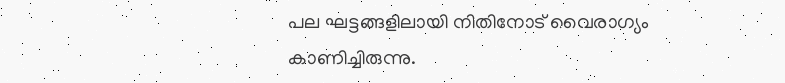പല ഘട്ടങ്ങളിലായി നിതിനോട് വൈരാഗ്യം കാണിച്ചിരുന്നു.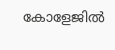കോളേജില്‍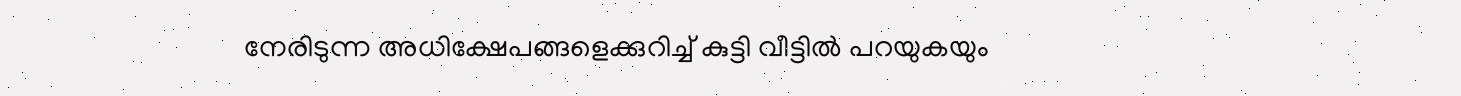നേരിടുന്ന അധിക്ഷേപങ്ങളെക്കുറിച്ച് കുട്ടി വീട്ടില്‍ പറയുകയും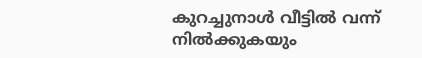കുറച്ചുനാള്‍ വീട്ടില്‍ വന്ന് നില്‍ക്കുകയും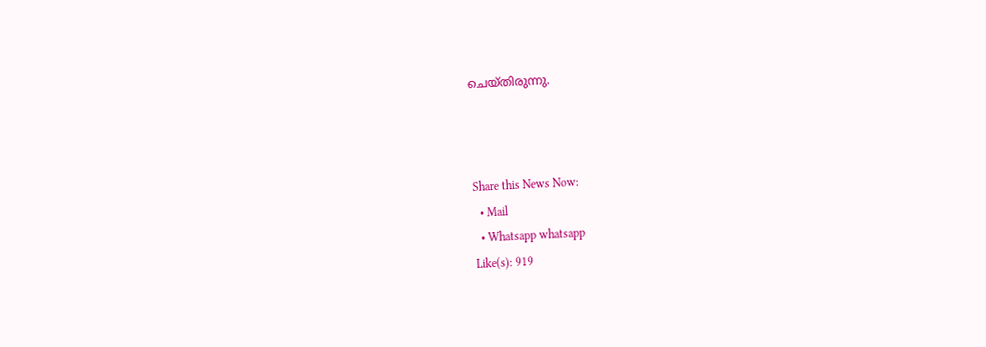ചെയ്തിരുന്നു.



Share this News Now:
  • Mail
  • Whatsapp whatsapp
Like(s): 919